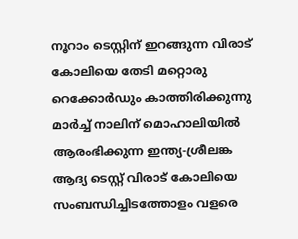നൂറാം ടെസ്റ്റിന് ഇറങ്ങുന്ന വിരാട് കോലിയെ തേടി മറ്റൊരു റെക്കോർഡും കാത്തിരിക്കുന്നു
മാർച്ച് നാലിന് മൊഹാലിയിൽ ആരംഭിക്കുന്ന ഇന്ത്യ-ശ്രീലങ്ക ആദ്യ ടെസ്റ്റ് വിരാട് കോലിയെ സംബന്ധിച്ചിടത്തോളം വളരെ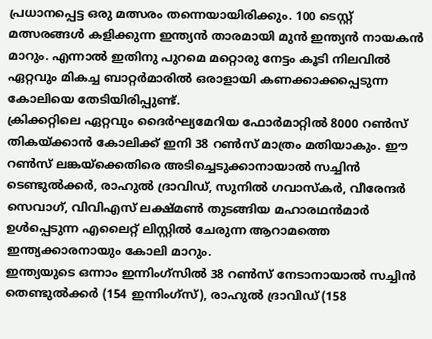പ്രധാനപ്പെട്ട ഒരു മത്സരം തന്നെയായിരിക്കും. 100 ടെസ്റ്റ് മത്സരങ്ങൾ കളിക്കുന്ന ഇന്ത്യൻ താരമായി മുൻ ഇന്ത്യൻ നായകൻ മാറും. എന്നാൽ ഇതിനു പുറമെ മറ്റൊരു നേട്ടം കൂടി നിലവിൽ ഏറ്റവും മികച്ച ബാറ്റർമാരിൽ ഒരാളായി കണക്കാക്കപ്പെടുന്ന കോലിയെ തേടിയിരിപ്പുണ്ട്.
ക്രിക്കറ്റിലെ ഏറ്റവും ദൈർഘ്യമേറിയ ഫോർമാറ്റിൽ 8000 റൺസ് തികയ്ക്കാൻ കോലിക്ക് ഇനി 38 റൺസ് മാത്രം മതിയാകും. ഈ റൺസ് ലങ്കയ്ക്കെതിരെ അടിച്ചെടുക്കാനായാൽ സച്ചിൻ ടെണ്ടുൽക്കർ, രാഹുൽ ദ്രാവിഡ്, സുനിൽ ഗവാസ്കർ, വീരേന്ദർ സെവാഗ്, വിവിഎസ് ലക്ഷ്മൺ തുടങ്ങിയ മഹാരഥൻമാർ ഉൾപ്പെടുന്ന എലൈറ്റ് ലിസ്റ്റിൽ ചേരുന്ന ആറാമത്തെ ഇന്ത്യക്കാരനായും കോലി മാറും.
ഇന്ത്യയുടെ ഒന്നാം ഇന്നിംഗ്സിൽ 38 റൺസ് നേടാനായാൽ സച്ചിൻ തെണ്ടുൽക്കർ (154 ഇന്നിംഗ്സ്), രാഹുൽ ദ്രാവിഡ് (158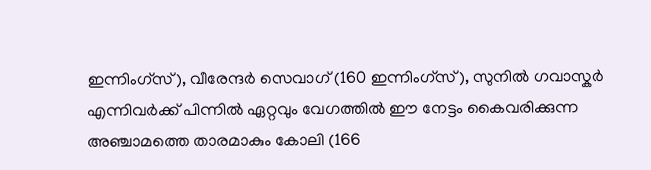ഇന്നിംഗ്സ്), വീരേന്ദർ സെവാഗ് (160 ഇന്നിംഗ്സ്), സുനിൽ ഗവാസ്കർ എന്നിവർക്ക് പിന്നിൽ ഏറ്റവും വേഗത്തിൽ ഈ നേട്ടം കൈവരിക്കുന്ന അഞ്ചാമത്തെ താരമാകും കോലി (166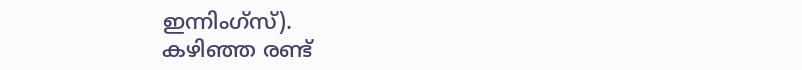ഇന്നിംഗ്സ്).
കഴിഞ്ഞ രണ്ട്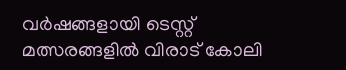വർഷങ്ങളായി ടെസ്റ്റ് മത്സരങ്ങളിൽ വിരാട് കോലി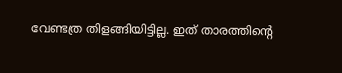വേണ്ടത്ര തിളങ്ങിയിട്ടില്ല. ഇത് താരത്തിന്റെ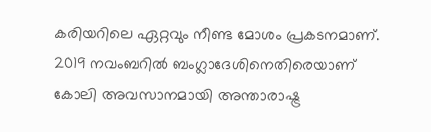കരിയറിലെ ഏറ്റവും നീണ്ട മോശം പ്രകടനമാണ്. 2019 നവംബറിൽ ബംഗ്ലാദേശിനെതിരെയാണ് കോലി അവസാനമായി അന്താരാഷ്ട്ര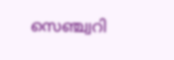സെഞ്ച്വറി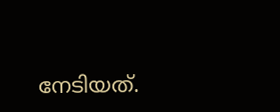നേടിയത്.